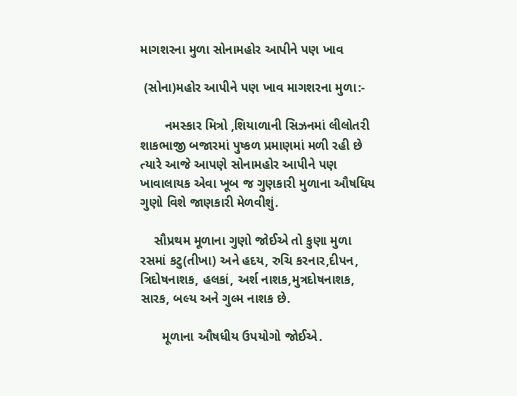માગશરના મુળા સોનામહોર આપીને પણ ખાવ

 (સોના)મહોર આપીને પણ ખાવ માગશરના મુળા:-

       નમસ્કાર મિત્રો ,શિયાળાની સિઝનમાં લીલોતરી શાકભાજી બજારમાં પુષ્કળ પ્રમાણમાં મળી રહી છે ત્યારે આજે આપણે સોનામહોર આપીને પણ ખાવાલાયક એવા ખૂબ જ ગુણકારી મુળાના ઔષધિય ગુણો વિશે જાણકારી મેળવીશું.

    સૌપ્રથમ મૂળાના ગુણો જોઈએ તો કુણા મુળા રસમાં કટુ(તીખા) અને હદય, રુચિ કરનાર,દીપન, ત્રિદોષનાશક, હલકાં, અર્શ નાશક,મુત્રદોષનાશક, સારક, બલ્ય અને ગુલ્મ નાશક છે.

      મૂળાના ઔષધીય ઉપયોગો જોઈએ.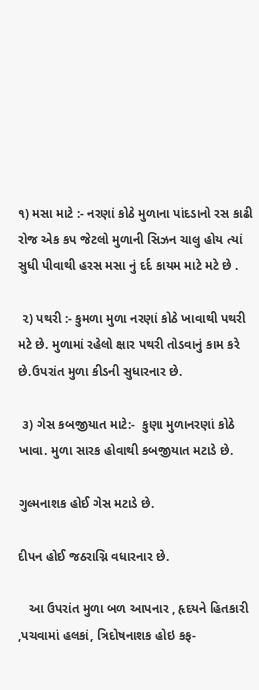૧) મસા માટે :- નરણાં કોઠે મુળાના પાંદડાનો રસ કાઢી રોજ એક કપ જેટલો મુળાની સિઝન ચાલુ હોય ત્યાં સુધી પીવાથી હરસ મસા નું દર્દ કાયમ માટે મટે છે .

 ૨) પથરી :- કુમળા મુળા નરણાં કોઠે ખાવાથી પથરી મટે છે. મુળામાં રહેલો ક્ષાર પથરી તોડવાનું કામ કરે છે.ઉપરાંત મુળા કીડની સુધારનાર છે.

 ૩) ગેસ કબજીયાત માટે:-  કુણા મુળાનરણાં કોઠે ખાવા. મુળા સારક હોવાથી કબજીયાત મટાડે છે.

ગુલ્મનાશક હોઈ ગેસ મટાડે છે.

દીપન હોઈ જઠરાગ્નિ વધારનાર છે.

   આ ઉપરાંત મુળા બળ આપનાર , હૃદયને હિતકારી ,પચવામાં હલકાં, ત્રિદોષનાશક હોઇ કફ-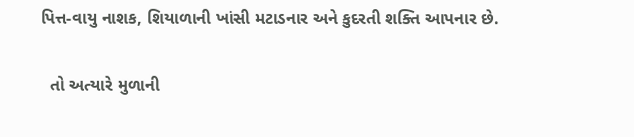પિત્ત-વાયુ નાશક, શિયાળાની ખાંસી મટાડનાર અને કુદરતી શક્તિ આપનાર છે.

  તો અત્યારે મુળાની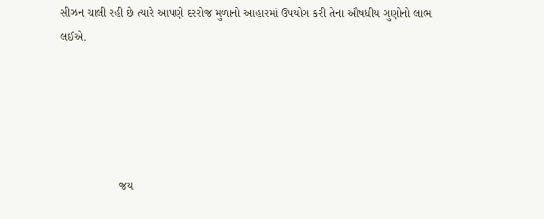સીઝન ચાલી રહી છે ત્યારે આપણે દરરોજ મુળાનો આહારમાં ઉપયોગ કરી તેના ઔષધીય ગુણોનો લાભ લઈએ.





                  જય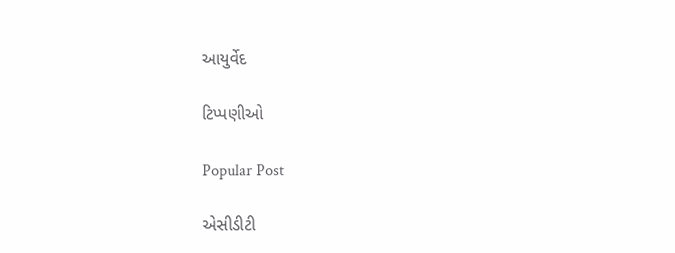આયુર્વેદ

ટિપ્પણીઓ

Popular Post

એસીડીટી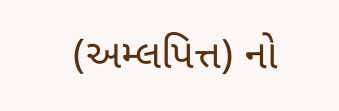(અમ્લપિત્ત) નો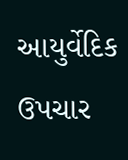આયુર્વેદિક ઉપચાર